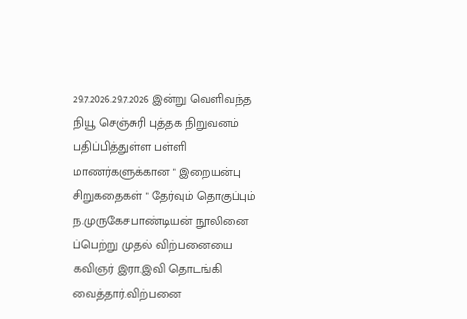29.7.2026.29.7.2026 இன்று வெளிவந்த நியூ செஞ்சுரி புத்தக நிறுவனம் பதிப்பித்துள்ள பள்ளி மாணர்களுக்கான " இறையன்பு சிறுகதைகள் " தேர்வும் தொகுப்பும் ந.முருகேசபாண்டியன் நூலினை ப்பெற்று முதல் விற்பனையை கவிஞர் இரா.இவி தொடங்கி வைத்தார்.விற்பனை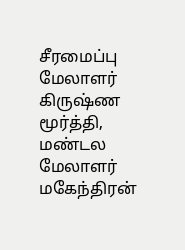சீரமைப்பு மேலாளர் கிருஷ்ண மூர்த்தி, மண்டல மேலாளர் மகேந்திரன்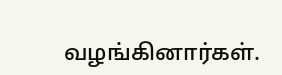வழங்கினார்கள்.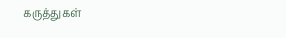கருத்துகள்